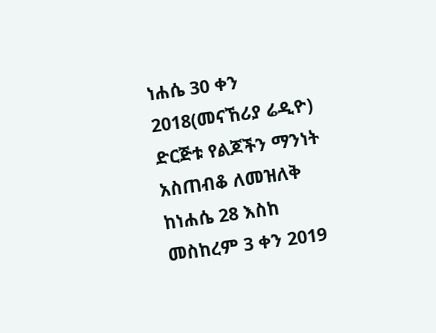ነሐሴ 30 ቀን 2018(መናኸሪያ ሬዲዮ) ድርጅቱ የልጆችን ማንነት አስጠብቆ ለመዝለቅ ከነሐሴ 28 እስከ መስከረም 3 ቀን 2019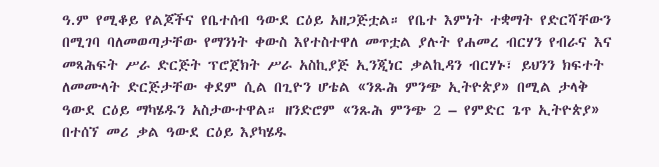ዓ.ም የሚቆይ የልጆችና የቤተሰብ ዓውደ ርዕይ አዘጋጅቷል። የቤተ እምነት ተቋማት የድርሻቸውን በሚገባ ባለመወጣታቸው የማንነት ቀውስ እየተስተዋለ መጥቷል ያሉት የሐመረ ብርሃን የብራና እና መጻሕፍት ሥራ ድርጅት ፕሮጀክት ሥራ አስኪያጅ ኢንጂነር ቃልኪዳን ብርሃኑ፣ ይህንን ክፍተት ለመሙላት ድርጅታቸው ቀደም ሲል በጊዮን ሆቴል «ንጹሕ ምንጭ ኢትዮጵያ» በሚል ታላቅ ዓውደ ርዕይ ማካሄዱን አስታውተዋል። ዘንድሮም «ንጹሕ ምንጭ 2 – የምድር ጌጥ ኢትዮጵያ» በተሰኘ መሪ ቃል ዓውደ ርዕይ እያካሄዱ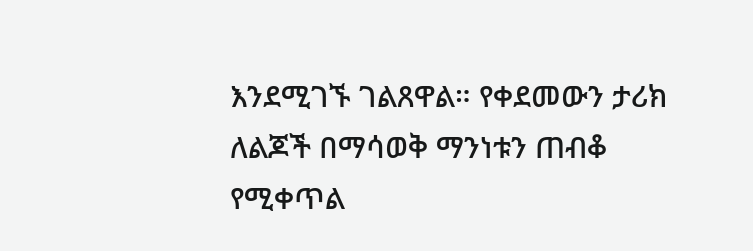እንደሚገኙ ገልጸዋል። የቀደመውን ታሪክ ለልጆች በማሳወቅ ማንነቱን ጠብቆ የሚቀጥል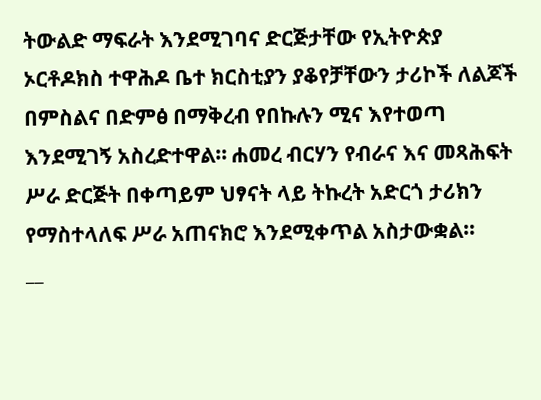ትውልድ ማፍራት እንደሚገባና ድርጅታቸው የኢትዮጵያ ኦርቶዶክስ ተዋሕዶ ቤተ ክርስቲያን ያቆየቻቸውን ታሪኮች ለልጆች በምስልና በድምፅ በማቅረብ የበኩሉን ሚና እየተወጣ እንደሚገኝ አስረድተዋል። ሐመረ ብርሃን የብራና እና መጻሕፍት ሥራ ድርጅት በቀጣይም ህፃናት ላይ ትኩረት አድርጎ ታሪክን የማስተላለፍ ሥራ አጠናክሮ እንደሚቀጥል አስታውቋል።
__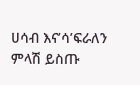ሀሳብ እና’ሳ’ፍራለን
ምላሽ ይስጡ